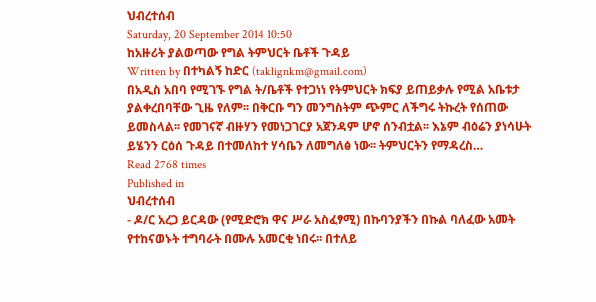ህብረተሰብ
Saturday, 20 September 2014 10:50
ከአዙሪት ያልወጣው የግል ትምህርት ቤቶች ጉዳይ
Written by በተካልኝ ከድር (taklignkm@gmail.com)
በአዲስ አበባ የሚገኙ የግል ት/ቤቶች የተጋነነ የትምህርት ክፍያ ይጠይቃሉ የሚል አቤቱታ ያልቀረበባቸው ጊዜ የለም፡፡ በቅርቡ ግን መንግስትም ጭምር ለችግሩ ትኩረት የሰጠው ይመስላል፡፡ የመገናኛ ብዙሃን የመነጋገርያ አጀንዳም ሆኖ ሰንብቷል፡፡ እኔም ብዕሬን ያነሳሁት ይሄንን ርዕሰ ጉዳይ በተመለከተ ሃሳቤን ለመግለፅ ነው፡፡ ትምህርትን የማዳረስ…
Read 2768 times
Published in
ህብረተሰብ
- ዶ/ር አረጋ ይርዳው (የሚድሮክ ዋና ሥራ አስፈፃሚ) በኩባንያችን በኩል ባለፈው አመት የተከናወኑት ተግባራት በሙሉ አመርቂ ነበሩ፡፡ በተለይ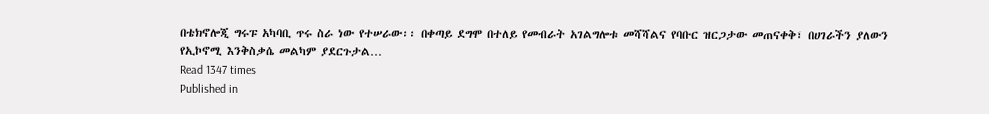በቴክኖሎጂ ግሩፑ አካባቢ ጥሩ ስራ ነው የተሠራው፡፡ በቀጣይ ደግሞ በተለይ የመብራት አገልግሎቱ መሻሻልና የባቡር ዝርጋታው መጠናቀቅ፣ በሀገራችን ያለውን የኢኮኖሚ እንቅስቃሴ መልካም ያደርጉታል…
Read 1347 times
Published in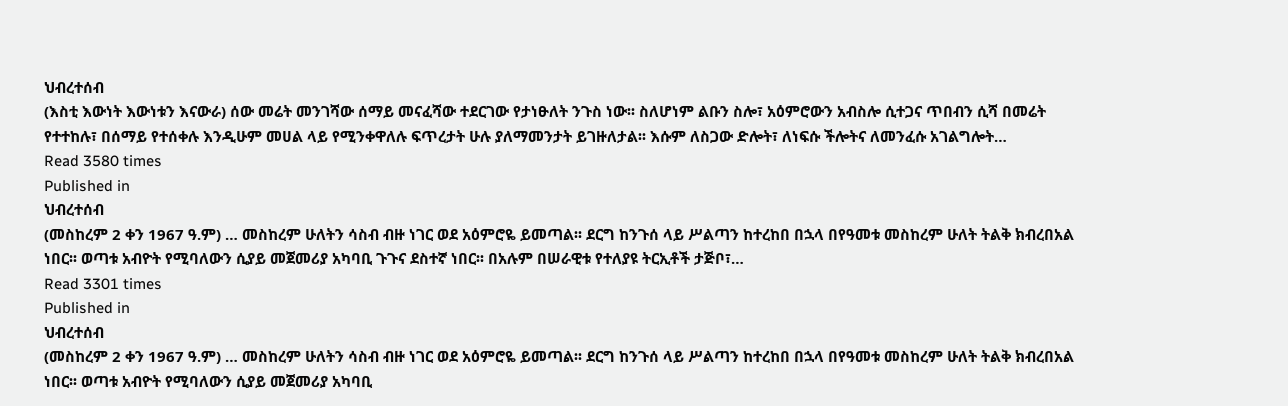ህብረተሰብ
(እስቲ እውነት እውነቱን እናውራ) ሰው መሬት መንገሻው ሰማይ መናፈሻው ተደርገው የታነፁለት ንጉስ ነው፡፡ ስለሆነም ልቡን ስሎ፣ አዕምሮውን አብስሎ ሲተጋና ጥበብን ሲሻ በመሬት የተተከሉ፣ በሰማይ የተሰቀሉ እንዲሁም መሀል ላይ የሚንቀዋለሉ ፍጥረታት ሁሉ ያለማመንታት ይገዙለታል፡፡ እሱም ለስጋው ድሎት፣ ለነፍሱ ችሎትና ለመንፈሱ አገልግሎት…
Read 3580 times
Published in
ህብረተሰብ
(መስከረም 2 ቀን 1967 ዓ.ም) … መስከረም ሁለትን ሳስብ ብዙ ነገር ወደ አዕምሮዬ ይመጣል፡፡ ደርግ ከንጉሰ ላይ ሥልጣን ከተረከበ በኋላ በየዓመቱ መስከረም ሁለት ትልቅ ክብረበአል ነበር፡፡ ወጣቱ አብዮት የሚባለውን ሲያይ መጀመሪያ አካባቢ ጉጉና ደስተኛ ነበር፡፡ በአሉም በሠራዊቱ የተለያዩ ትርኢቶች ታጅቦ፣…
Read 3301 times
Published in
ህብረተሰብ
(መስከረም 2 ቀን 1967 ዓ.ም) … መስከረም ሁለትን ሳስብ ብዙ ነገር ወደ አዕምሮዬ ይመጣል፡፡ ደርግ ከንጉሰ ላይ ሥልጣን ከተረከበ በኋላ በየዓመቱ መስከረም ሁለት ትልቅ ክብረበአል ነበር፡፡ ወጣቱ አብዮት የሚባለውን ሲያይ መጀመሪያ አካባቢ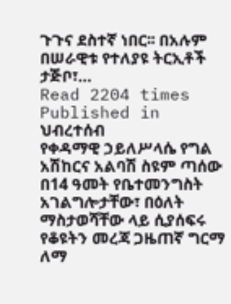ጉጉና ደስተኛ ነበር፡፡ በአሉም በሠራዊቱ የተለያዩ ትርኢቶች ታጅቦ፣…
Read 2204 times
Published in
ህብረተሰብ
የቀዳማዊ ኃይለሥላሴ የግል አሽከርና አልባሽ ስዩም ጣሰው በ14 ዓመት የቤተመንግስት አገልግሎታቸው፣ በዕለት ማስታወሻቸው ላይ ሲያሰፍሩ የቆዩትን መረጃ ጋዜጠኛ ግርማ ለማ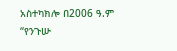አስተካክሎ በ2006 ዓ.ም “የንጉሡ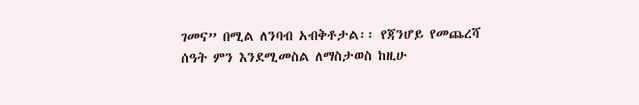ገመና” በሚል ለንባብ አብቅቶታል፡፡ የጃንሆይ የመጨረሻ ሰዓት ምን እንደሚመስል ለማስታወስ ከዚሁ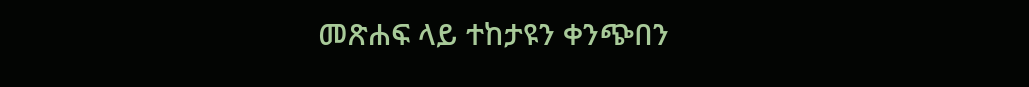መጽሐፍ ላይ ተከታዩን ቀንጭበን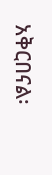አቅርበናል፡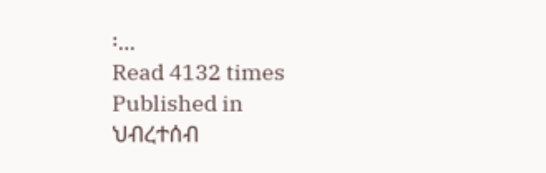፡…
Read 4132 times
Published in
ህብረተሰብ